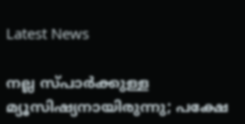Latest News

നല്ല സ്പാര്‍ക്കുള്ള മ്യൂസിഷ്യനായിരുന്നു; പക്ഷേ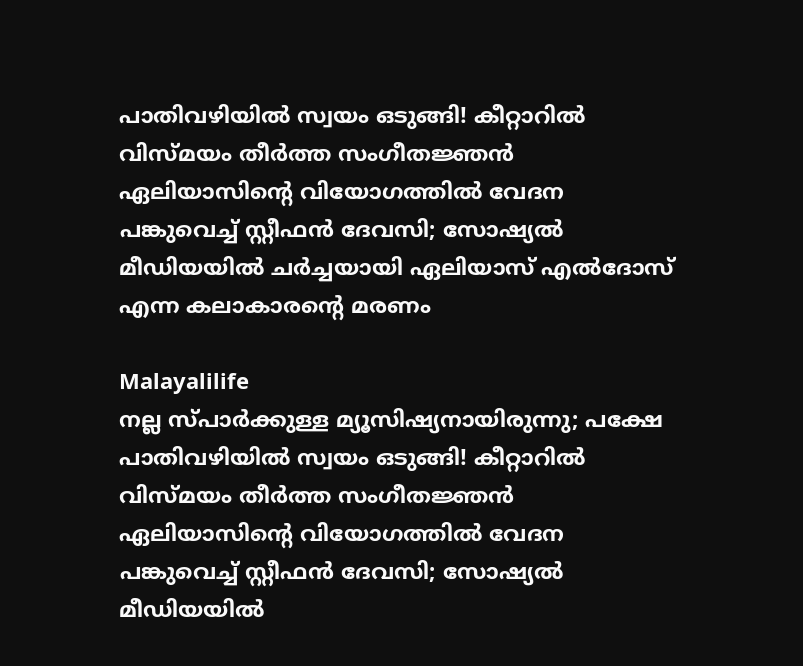പാതിവഴിയില്‍ സ്വയം ഒടുങ്ങി! കീറ്റാറില്‍ വിസ്മയം തീര്‍ത്ത സംഗീതജ്ഞന്‍ ഏലിയാസിന്റെ വിയോഗത്തില്‍ വേദന പങ്കുവെച്ച് സ്റ്റീഫന്‍ ദേവസി; സോഷ്യല്‍ മീഡിയയില്‍ ചര്‍ച്ചയായി ഏലിയാസ് എല്‍ദോസ് എന്ന കലാകാരന്റെ മരണം

Malayalilife
നല്ല സ്പാര്‍ക്കുള്ള മ്യൂസിഷ്യനായിരുന്നു; പക്ഷേ പാതിവഴിയില്‍ സ്വയം ഒടുങ്ങി! കീറ്റാറില്‍ വിസ്മയം തീര്‍ത്ത സംഗീതജ്ഞന്‍ ഏലിയാസിന്റെ വിയോഗത്തില്‍ വേദന പങ്കുവെച്ച് സ്റ്റീഫന്‍ ദേവസി; സോഷ്യല്‍ മീഡിയയില്‍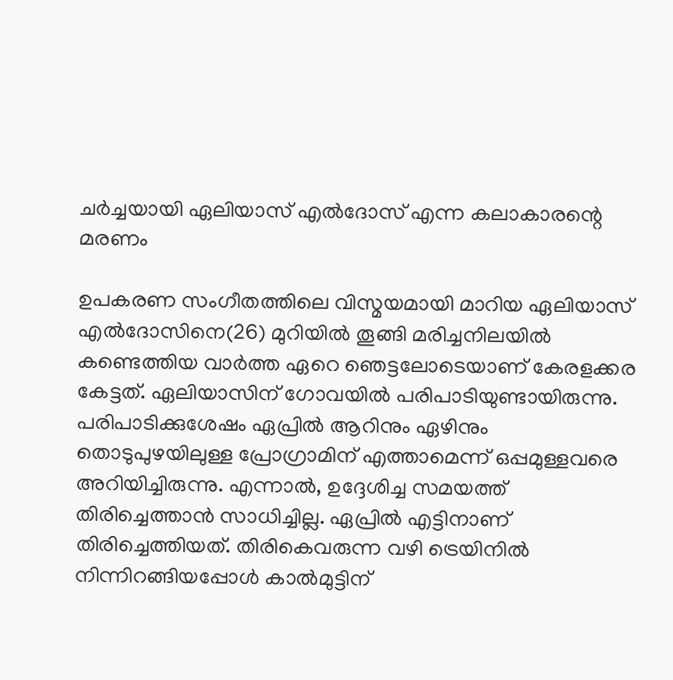ചര്‍ച്ചയായി ഏലിയാസ് എല്‍ദോസ് എന്ന കലാകാരന്റെ മരണം

ഉപകരണ സംഗീതത്തിലെ വിസ്മയമായി മാറിയ ഏലിയാസ് എല്‍ദോസിനെ(26) മുറിയില്‍ തൂങ്ങി മരിച്ചനിലയില്‍ കണ്ടെത്തിയ വാര്‍ത്ത ഏറെ ഞെട്ടലോടെയാണ് കേരളക്കര കേട്ടത്. ഏലിയാസിന് ഗോവയില്‍ പരിപാടിയുണ്ടായിരുന്നു. പരിപാടിക്കുശേഷം ഏപ്രില്‍ ആറിനും ഏഴിനും തൊടുപുഴയിലുള്ള പ്രോഗ്രാമിന് എത്താമെന്ന് ഒപ്പമുള്ളവരെ അറിയിച്ചിരുന്നു. എന്നാല്‍, ഉദ്ദേശിച്ച സമയത്ത് തിരിച്ചെത്താന്‍ സാധിച്ചില്ല. ഏപ്രില്‍ എട്ടിനാണ് തിരിച്ചെത്തിയത്. തിരികെവരുന്ന വഴി ട്രെയിനില്‍ നിന്നിറങ്ങിയപ്പോള്‍ കാല്‍മുട്ടിന്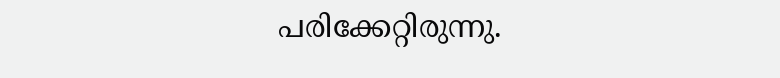പരിക്കേറ്റിരുന്നു.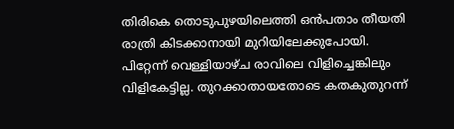തിരികെ തൊടുപുഴയിലെത്തി ഒന്‍പതാം തീയതി രാത്രി കിടക്കാനായി മുറിയിലേക്കുപോയി. പിറ്റേന്ന് വെള്ളിയാഴ്ച രാവിലെ വിളിച്ചെങ്കിലും വിളികേട്ടില്ല. തുറക്കാതായതോടെ കതകുതുറന്ന്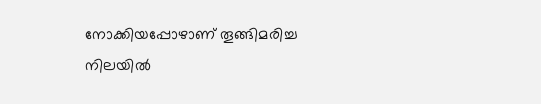നോക്കിയപ്പോഴാണ് തൂങ്ങിമരിച്ച നിലയില്‍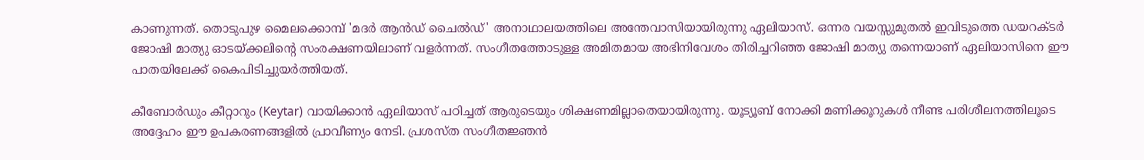കാണുന്നത്. തൊടുപുഴ മൈലക്കൊമ്പ് 'മദര്‍ ആന്‍ഡ് ചൈല്‍ഡ്' അനാഥാലയത്തിലെ അന്തേവാസിയായിരുന്നു ഏലിയാസ്. ഒന്നര വയസ്സുമുതല്‍ ഇവിടുത്തെ ഡയറക്ടര്‍ ജോഷി മാത്യു ഓടയ്ക്കലിന്റെ സംരക്ഷണയിലാണ് വളര്‍ന്നത്. സംഗീതത്തോടുള്ള അമിതമായ അഭിനിവേശം തിരിച്ചറിഞ്ഞ ജോഷി മാത്യു തന്നെയാണ് ഏലിയാസിനെ ഈ പാതയിലേക്ക് കൈപിടിച്ചുയര്‍ത്തിയത്.

കീബോര്‍ഡും കീറ്റാറും (Keytar) വായിക്കാന്‍ ഏലിയാസ് പഠിച്ചത് ആരുടെയും ശിക്ഷണമില്ലാതെയായിരുന്നു. യൂട്യൂബ് നോക്കി മണിക്കൂറുകള്‍ നീണ്ട പരിശീലനത്തിലൂടെ അദ്ദേഹം ഈ ഉപകരണങ്ങളില്‍ പ്രാവീണ്യം നേടി. പ്രശസ്ത സംഗീതജ്ഞന്‍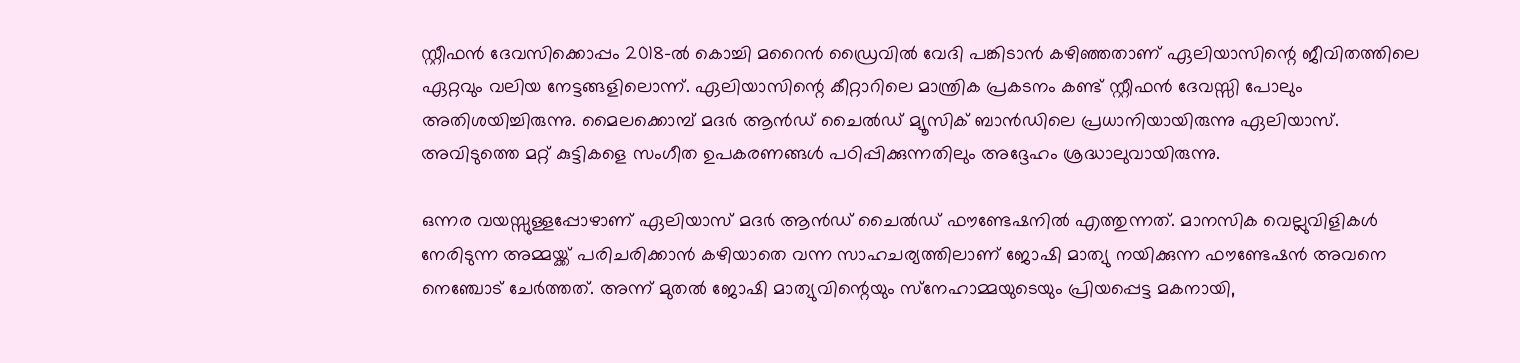സ്റ്റീഫന്‍ ദേവസിക്കൊപ്പം 2018-ല്‍ കൊച്ചി മറൈന്‍ ഡ്രൈവില്‍ വേദി പങ്കിടാന്‍ കഴിഞ്ഞതാണ് ഏലിയാസിന്റെ ജീവിതത്തിലെ ഏറ്റവും വലിയ നേട്ടങ്ങളിലൊന്ന്. ഏലിയാസിന്റെ കീറ്റാറിലെ മാന്ത്രിക പ്രകടനം കണ്ട് സ്റ്റീഫന്‍ ദേവസ്സി പോലും അതിശയിച്ചിരുന്നു. മൈലക്കൊമ്പ് മദര്‍ ആന്‍ഡ് ചൈല്‍ഡ് മ്യൂസിക് ബാന്‍ഡിലെ പ്രധാനിയായിരുന്നു ഏലിയാസ്. അവിടുത്തെ മറ്റ് കുട്ടികളെ സംഗീത ഉപകരണങ്ങള്‍ പഠിപ്പിക്കുന്നതിലും അദ്ദേഹം ശ്രദ്ധാലുവായിരുന്നു.

ഒന്നര വയസ്സുള്ളപ്പോഴാണ് ഏലിയാസ് മദര്‍ ആന്‍ഡ് ചൈല്‍ഡ് ഫൗണ്ടേഷനില്‍ എത്തുന്നത്. മാനസിക വെല്ലുവിളികള്‍ നേരിടുന്ന അമ്മയ്ക്ക് പരിചരിക്കാന്‍ കഴിയാതെ വന്ന സാഹചര്യത്തിലാണ് ജോഷി മാത്യു നയിക്കുന്ന ഫൗണ്ടേഷന്‍ അവനെ നെഞ്ചോട് ചേര്‍ത്തത്. അന്ന് മുതല്‍ ജോഷി മാത്യുവിന്റെയും സ്‌നേഹാമ്മയുടെയും പ്രിയപ്പെട്ട മകനായി,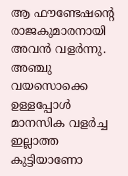ആ ഫൗണ്ടേഷന്റെ രാജകുമാരനായി അവന്‍ വളര്‍ന്നു. അഞ്ചു വയസൊക്കെ ഉള്ളപ്പോള്‍ മാനസിക വളര്‍ച്ച ഇല്ലാത്ത കുട്ടിയാണോ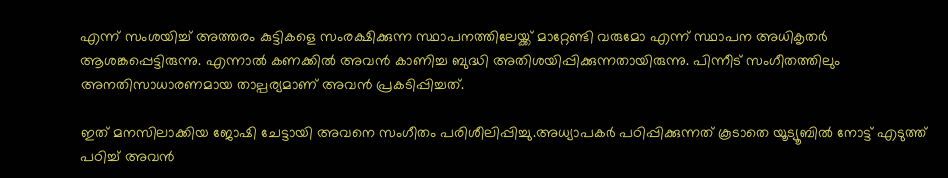എന്ന് സംശയിച്ച് അത്തരം കുട്ടികളെ സംരക്ഷിക്കുന്ന സ്ഥാപനത്തിലേയ്ക്ക് മാറ്റേണ്ടി വരുമോ എന്ന് സ്ഥാപന അധികൃതര്‍ ആശങ്കപ്പെട്ടിരുന്നു. എന്നാല്‍ കണക്കില്‍ അവന്‍ കാണിച്ച ബുദ്ധി അതിശയിപ്പിക്കുന്നതായിരുന്നു. പിന്നീട് സംഗീതത്തിലും അനതിസാധാരണമായ താല്പര്യമാണ് അവന്‍ പ്രകടിപ്പിച്ചത്.

ഇത് മനസിലാക്കിയ ജോഷി ചേട്ടായി അവനെ സംഗീതം പരിശീലിപ്പിച്ചു.അധ്യാപകര്‍ പഠിപ്പിക്കുന്നത് കൂടാതെ യൂട്യൂബില്‍ നോട്ട് എടുത്ത് പഠിച്ച് അവന്‍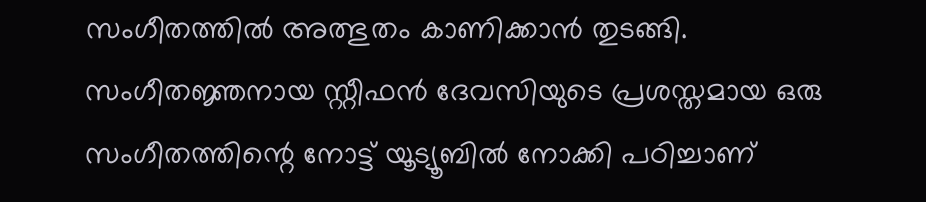സംഗീതത്തില്‍ അത്ഭുതം കാണിക്കാന്‍ തുടങ്ങി. സംഗീതജ്ഞനായ സ്റ്റീഫന്‍ ദേവസിയുടെ പ്രശസ്തമായ ഒരു സംഗീതത്തിന്റെ നോട്ട് യൂട്യൂബില്‍ നോക്കി പഠിച്ചാണ്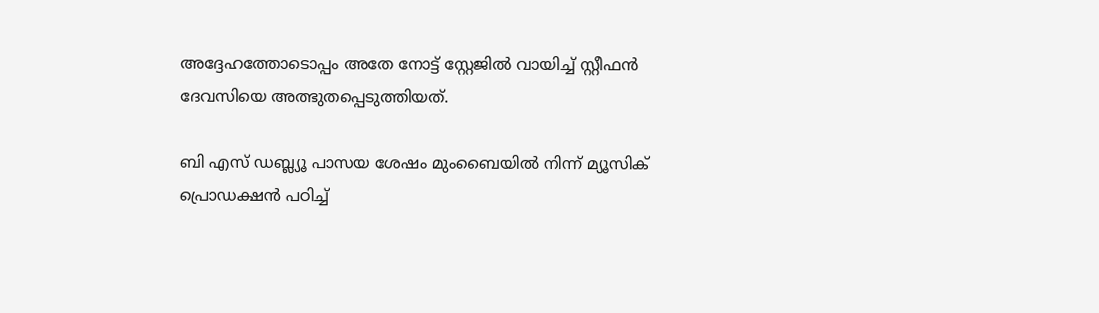അദ്ദേഹത്തോടൊപ്പം അതേ നോട്ട് സ്റ്റേജില്‍ വായിച്ച് സ്റ്റീഫന്‍ ദേവസിയെ അത്ഭുതപ്പെടുത്തിയത്.

ബി എസ് ഡബ്ല്യൂ പാസയ ശേഷം മുംബൈയില്‍ നിന്ന് മ്യൂസിക് പ്രൊഡക്ഷന്‍ പഠിച്ച്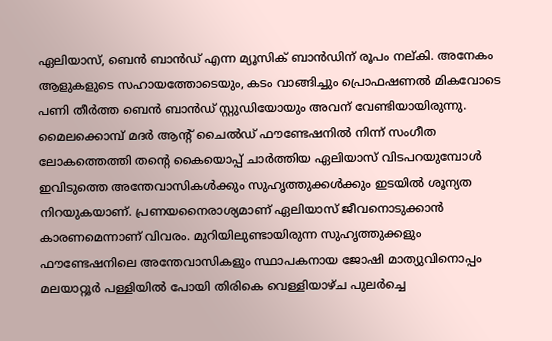ഏലിയാസ്, ബെന്‍ ബാന്‍ഡ് എന്ന മ്യൂസിക് ബാന്‍ഡിന് രൂപം നല്കി. അനേകം ആളുകളുടെ സഹായത്തോടെയും, കടം വാങ്ങിച്ചും പ്രൊഫഷണല്‍ മികവോടെ പണി തീര്‍ത്ത ബെന്‍ ബാന്‍ഡ് സ്റ്റുഡിയോയും അവന് വേണ്ടിയായിരുന്നു. മൈലക്കൊമ്പ് മദര്‍ ആന്റ് ചൈല്‍ഡ് ഫൗണ്ടേഷനില്‍ നിന്ന് സംഗീത ലോകത്തെത്തി തന്റെ കൈയൊപ്പ് ചാര്‍ത്തിയ ഏലിയാസ് വിടപറയുമ്പോള്‍ ഇവിടുത്തെ അന്തേവാസികള്‍ക്കും സുഹൃത്തുക്കള്‍ക്കും ഇടയില്‍ ശൂന്യത നിറയുകയാണ്. പ്രണയനൈരാശ്യമാണ് ഏലിയാസ് ജീവനൊടുക്കാന്‍ കാരണമെന്നാണ് വിവരം. മുറിയിലുണ്ടായിരുന്ന സുഹൃത്തുക്കളും ഫൗണ്ടേഷനിലെ അന്തേവാസികളും സ്ഥാപകനായ ജോഷി മാത്യുവിനൊപ്പം മലയാറ്റൂര്‍ പള്ളിയില്‍ പോയി തിരികെ വെള്ളിയാഴ്ച പുലര്‍ച്ചെ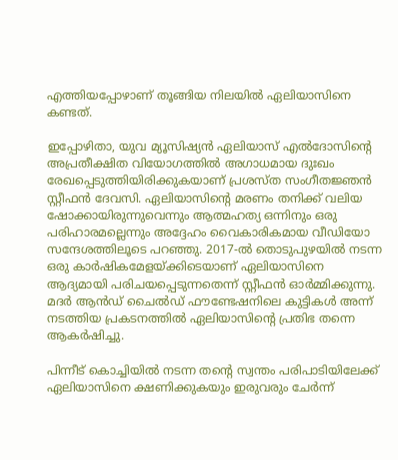എത്തിയപ്പോഴാണ് തൂങ്ങിയ നിലയില്‍ ഏലിയാസിനെ കണ്ടത്.

ഇപ്പോഴിതാ, യുവ മ്യൂസിഷ്യന്‍ ഏലിയാസ് എല്‍ദോസിന്റെ അപ്രതീക്ഷിത വിയോഗത്തില്‍ അഗാധമായ ദുഃഖം രേഖപ്പെടുത്തിയിരിക്കുകയാണ് പ്രശസ്ത സംഗീതജ്ഞന്‍ സ്റ്റീഫന്‍ ദേവസി. ഏലിയാസിന്റെ മരണം തനിക്ക് വലിയ ഷോക്കായിരുന്നുവെന്നും ആത്മഹത്യ ഒന്നിനും ഒരു പരിഹാരമല്ലെന്നും അദ്ദേഹം വൈകാരികമായ വീഡിയോ സന്ദേശത്തിലൂടെ പറഞ്ഞു. 2017-ല്‍ തൊടുപുഴയില്‍ നടന്ന ഒരു കാര്‍ഷികമേളയ്ക്കിടെയാണ് ഏലിയാസിനെ ആദ്യമായി പരിചയപ്പെടുന്നതെന്ന് സ്റ്റീഫന്‍ ഓര്‍മ്മിക്കുന്നു. മദര്‍ ആന്‍ഡ് ചൈല്‍ഡ് ഫൗണ്ടേഷനിലെ കുട്ടികള്‍ അന്ന് നടത്തിയ പ്രകടനത്തില്‍ ഏലിയാസിന്റെ പ്രതിഭ തന്നെ ആകര്‍ഷിച്ചു.

പിന്നീട് കൊച്ചിയില്‍ നടന്ന തന്റെ സ്വന്തം പരിപാടിയിലേക്ക് ഏലിയാസിനെ ക്ഷണിക്കുകയും ഇരുവരും ചേര്‍ന്ന്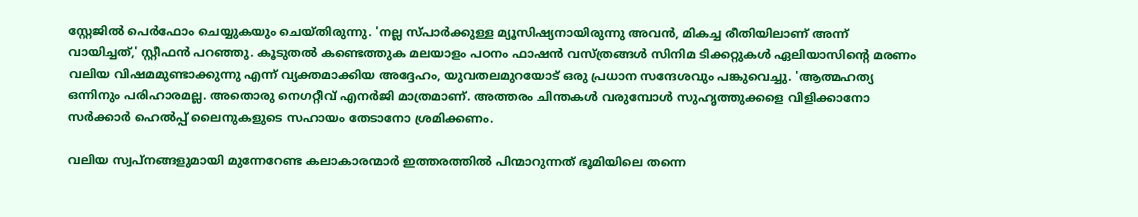സ്റ്റേജില്‍ പെര്‍ഫോം ചെയ്യുകയും ചെയ്തിരുന്നു. 'നല്ല സ്പാര്‍ക്കുള്ള മ്യൂസിഷ്യനായിരുന്നു അവന്‍, മികച്ച രീതിയിലാണ് അന്ന് വായിച്ചത്,' സ്റ്റീഫന്‍ പറഞ്ഞു. കൂടുതല്‍ കണ്ടെത്തുക മലയാളം പഠനം ഫാഷന്‍ വസ്ത്രങ്ങള്‍ സിനിമ ടിക്കറ്റുകള്‍ ഏലിയാസിന്റെ മരണം വലിയ വിഷമമുണ്ടാക്കുന്നു എന്ന് വ്യക്തമാക്കിയ അദ്ദേഹം, യുവതലമുറയോട് ഒരു പ്രധാന സന്ദേശവും പങ്കുവെച്ചു. 'ആത്മഹത്യ ഒന്നിനും പരിഹാരമല്ല. അതൊരു നെഗറ്റീവ് എനര്‍ജി മാത്രമാണ്. അത്തരം ചിന്തകള്‍ വരുമ്പോള്‍ സുഹൃത്തുക്കളെ വിളിക്കാനോ സര്‍ക്കാര്‍ ഹെല്‍പ്പ് ലൈനുകളുടെ സഹായം തേടാനോ ശ്രമിക്കണം.

വലിയ സ്വപ്നങ്ങളുമായി മുന്നേറേണ്ട കലാകാരന്മാര്‍ ഇത്തരത്തില്‍ പിന്മാറുന്നത് ഭൂമിയിലെ തന്നെ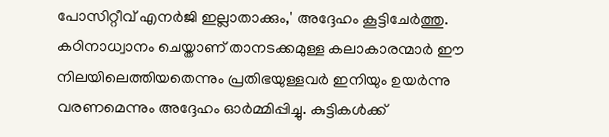പോസിറ്റീവ് എനര്‍ജി ഇല്ലാതാക്കും,' അദ്ദേഹം കൂട്ടിചേര്‍ത്തു. കഠിനാധ്വാനം ചെയ്താണ് താനടക്കമുള്ള കലാകാരന്മാര്‍ ഈ നിലയിലെത്തിയതെന്നും പ്രതിഭയുള്ളവര്‍ ഇനിയും ഉയര്‍ന്നു വരണമെന്നും അദ്ദേഹം ഓര്‍മ്മിപ്പിച്ചു. കുട്ടികള്‍ക്ക്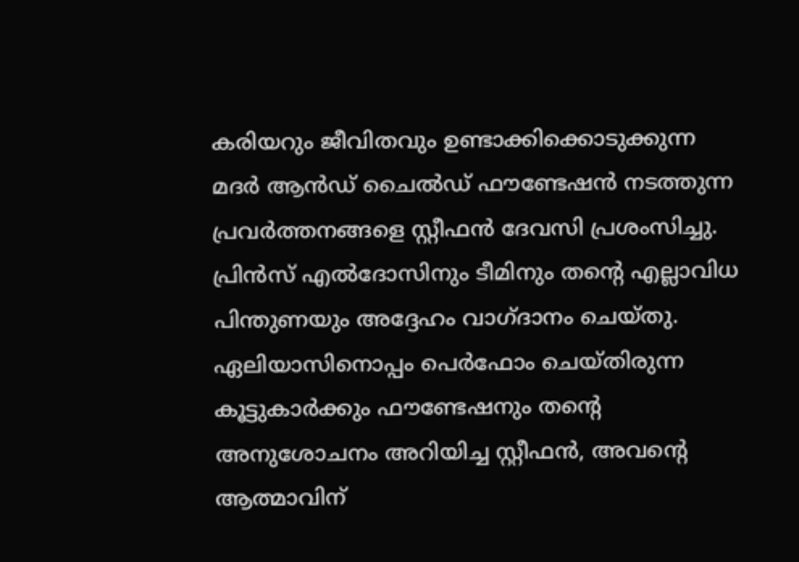കരിയറും ജീവിതവും ഉണ്ടാക്കിക്കൊടുക്കുന്ന മദര്‍ ആന്‍ഡ് ചൈല്‍ഡ് ഫൗണ്ടേഷന്‍ നടത്തുന്ന പ്രവര്‍ത്തനങ്ങളെ സ്റ്റീഫന്‍ ദേവസി പ്രശംസിച്ചു. പ്രിന്‍സ് എല്‍ദോസിനും ടീമിനും തന്റെ എല്ലാവിധ പിന്തുണയും അദ്ദേഹം വാഗ്ദാനം ചെയ്തു. ഏലിയാസിനൊപ്പം പെര്‍ഫോം ചെയ്തിരുന്ന കൂട്ടുകാര്‍ക്കും ഫൗണ്ടേഷനും തന്റെ അനുശോചനം അറിയിച്ച സ്റ്റീഫന്‍, അവന്റെ ആത്മാവിന്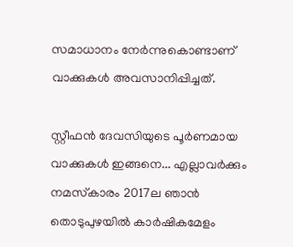സമാധാനം നേര്‍ന്നുകൊണ്ടാണ് വാക്കുകള്‍ അവസാനിപ്പിച്ചത്.

സ്റ്റീഫന്‍ ദേവസിയുടെ പൂര്‍ണമായ വാക്കുകള്‍ ഇങ്ങനെ... എല്ലാവര്‍ക്കും നമസ്‌കാരം 2017ല ഞാന്‍ തൊടുപുഴയില്‍ കാര്‍ഷികമേളം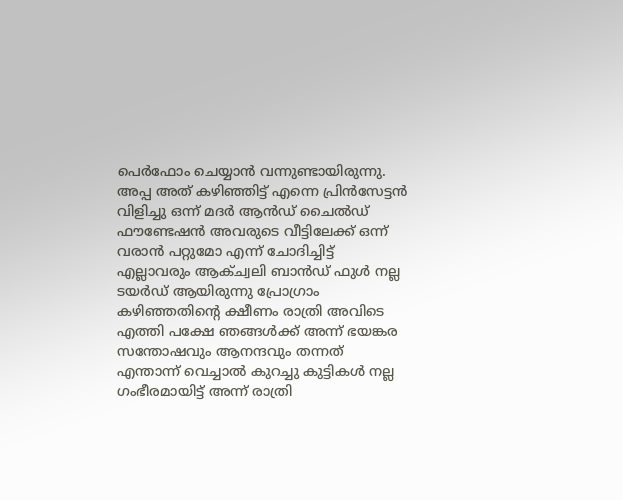പെര്‍ഫോം ചെയ്യാന്‍ വന്നുണ്ടായിരുന്നു. അപ്പ അത് കഴിഞ്ഞിട്ട് എന്നെ പ്രിന്‍സേട്ടന്‍ വിളിച്ചു ഒന്ന് മദര്‍ ആന്‍ഡ് ചൈല്‍ഡ് ഫൗണ്ടേഷന്‍ അവരുടെ വീട്ടിലേക്ക് ഒന്ന് വരാന്‍ പറ്റുമോ എന്ന് ചോദിച്ചിട്ട് എല്ലാവരും ആക്ച്വലി ബാന്‍ഡ് ഫുള്‍ നല്ല ടയര്‍ഡ് ആയിരുന്നു പ്രോഗ്രാം കഴിഞ്ഞതിന്റെ ക്ഷീണം രാത്രി അവിടെ എത്തി പക്ഷേ ഞങ്ങള്‍ക്ക് അന്ന് ഭയങ്കര സന്തോഷവും ആനന്ദവും തന്നത് എന്താന്ന് വെച്ചാല്‍ കുറച്ചു കുട്ടികള്‍ നല്ല ഗംഭീരമായിട്ട് അന്ന് രാത്രി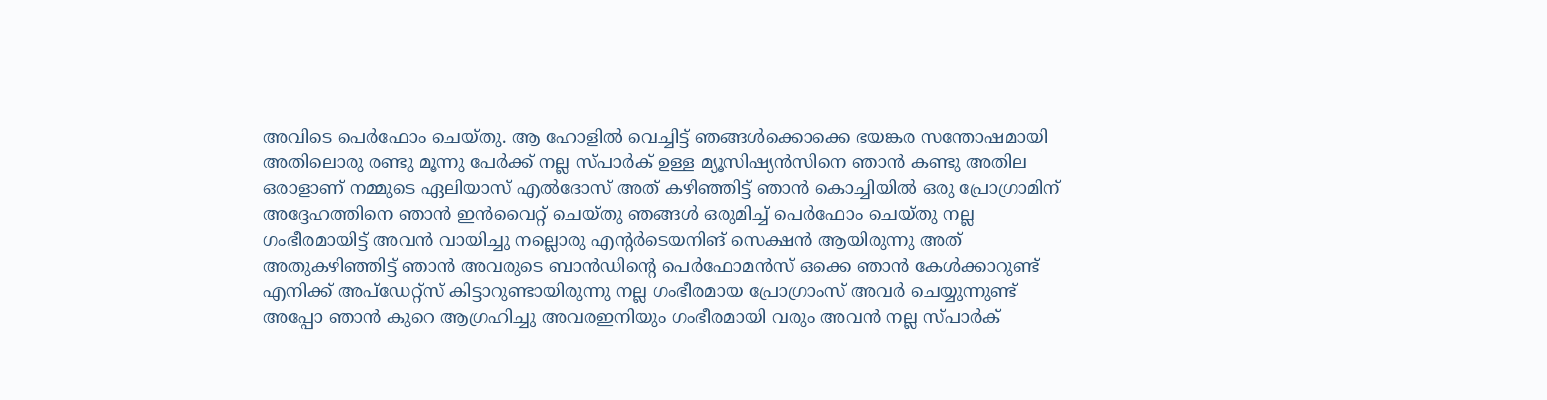അവിടെ പെര്‍ഫോം ചെയ്തു. ആ ഹോളില്‍ വെച്ചിട്ട് ഞങ്ങള്‍ക്കൊക്കെ ഭയങ്കര സന്തോഷമായി അതിലൊരു രണ്ടു മൂന്നു പേര്‍ക്ക് നല്ല സ്പാര്‍ക് ഉള്ള മ്യൂസിഷ്യന്‍സിനെ ഞാന്‍ കണ്ടു അതില ഒരാളാണ് നമ്മുടെ ഏലിയാസ് എല്‍ദോസ് അത് കഴിഞ്ഞിട്ട് ഞാന്‍ കൊച്ചിയില്‍ ഒരു പ്രോഗ്രാമിന് അദ്ദേഹത്തിനെ ഞാന്‍ ഇന്‍വൈറ്റ് ചെയ്തു ഞങ്ങള്‍ ഒരുമിച്ച് പെര്‍ഫോം ചെയ്തു നല്ല ഗംഭീരമായിട്ട് അവന്‍ വായിച്ചു നല്ലൊരു എന്റര്‍ടെയനിങ് സെക്ഷന്‍ ആയിരുന്നു അത് അതുകഴിഞ്ഞിട്ട് ഞാന്‍ അവരുടെ ബാന്‍ഡിന്റെ പെര്‍ഫോമന്‍സ് ഒക്കെ ഞാന്‍ കേള്‍ക്കാറുണ്ട് എനിക്ക് അപ്‌ഡേറ്റ്‌സ് കിട്ടാറുണ്ടായിരുന്നു നല്ല ഗംഭീരമായ പ്രോഗ്രാംസ് അവര്‍ ചെയ്യുന്നുണ്ട് അപ്പോ ഞാന്‍ കുറെ ആഗ്രഹിച്ചു അവരഇനിയും ഗംഭീരമായി വരും അവന്‍ നല്ല സ്പാര്‍ക്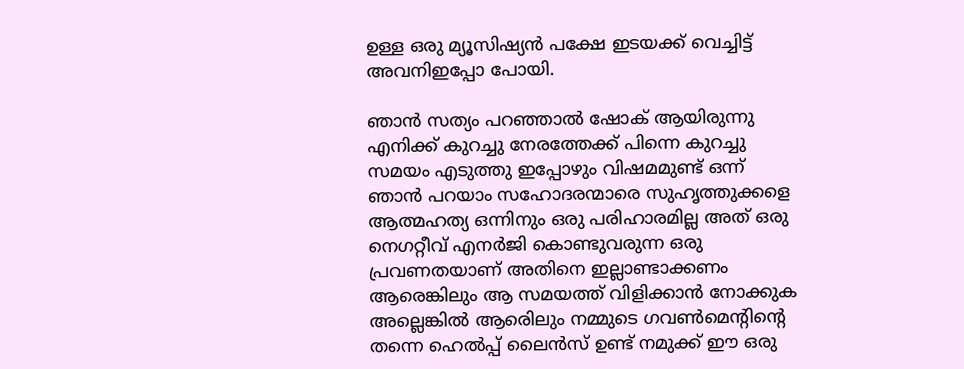ഉള്ള ഒരു മ്യൂസിഷ്യന്‍ പക്ഷേ ഇടയക്ക് വെച്ചിട്ട് അവനിഇപ്പോ പോയി.

ഞാന്‍ സത്യം പറഞ്ഞാല്‍ ഷോക് ആയിരുന്നു എനിക്ക് കുറച്ചു നേരത്തേക്ക് പിന്നെ കുറച്ചു സമയം എടുത്തു ഇപ്പോഴും വിഷമമുണ്ട് ഒന്ന് ഞാന്‍ പറയാം സഹോദരന്മാരെ സുഹൃത്തുക്കളെ ആത്മഹത്യ ഒന്നിനും ഒരു പരിഹാരമില്ല അത് ഒരു നെഗറ്റീവ് എനര്‍ജി കൊണ്ടുവരുന്ന ഒരു പ്രവണതയാണ് അതിനെ ഇല്ലാണ്ടാക്കണം ആരെങ്കിലും ആ സമയത്ത് വിളിക്കാന്‍ നോക്കുക അല്ലെങ്കില്‍ ആരെിലും നമ്മുടെ ഗവണ്‍മെന്റിന്റെ തന്നെ ഹെല്‍പ്പ് ലൈന്‍സ് ഉണ്ട് നമുക്ക് ഈ ഒരു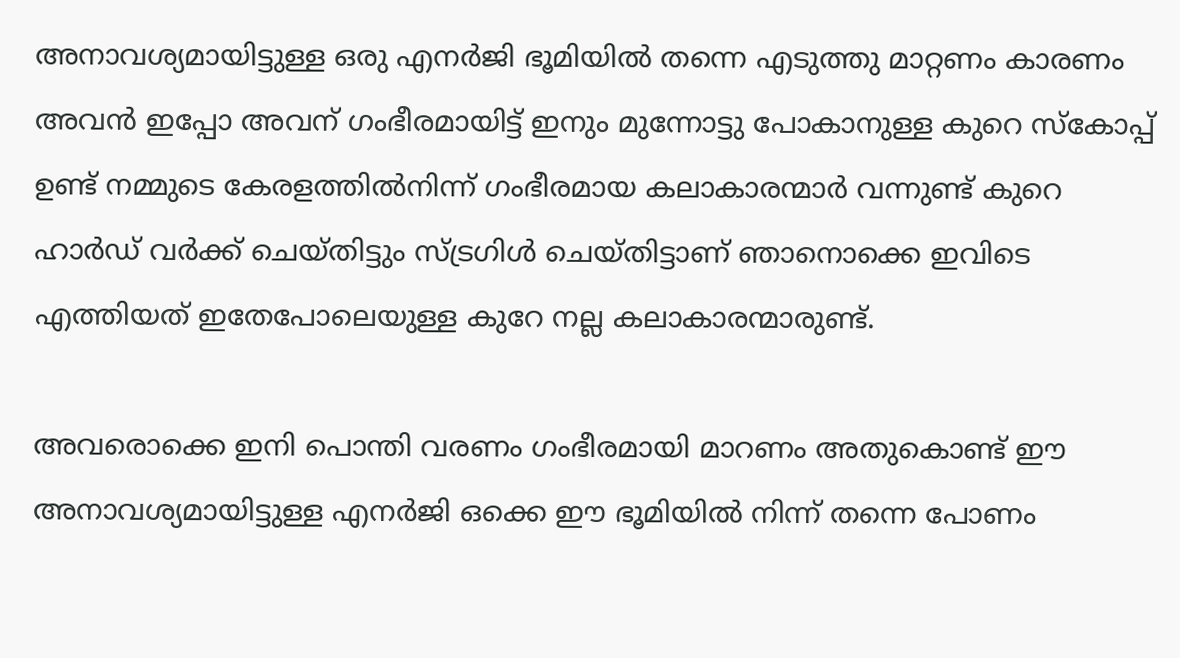അനാവശ്യമായിട്ടുള്ള ഒരു എനര്‍ജി ഭൂമിയില്‍ തന്നെ എടുത്തു മാറ്റണം കാരണം അവന്‍ ഇപ്പോ അവന് ഗംഭീരമായിട്ട് ഇനും മുന്നോട്ടു പോകാനുള്ള കുറെ സ്‌കോപ്പ് ഉണ്ട് നമ്മുടെ കേരളത്തില്‍നിന്ന് ഗംഭീരമായ കലാകാരന്മാര്‍ വന്നുണ്ട് കുറെ ഹാര്‍ഡ് വര്‍ക്ക് ചെയ്തിട്ടും സ്ട്രഗിള്‍ ചെയ്തിട്ടാണ് ഞാനൊക്കെ ഇവിടെ എത്തിയത് ഇതേപോലെയുള്ള കുറേ നല്ല കലാകാരന്മാരുണ്ട്.

അവരൊക്കെ ഇനി പൊന്തി വരണം ഗംഭീരമായി മാറണം അതുകൊണ്ട് ഈ അനാവശ്യമായിട്ടുള്ള എനര്‍ജി ഒക്കെ ഈ ഭൂമിയില്‍ നിന്ന് തന്നെ പോണം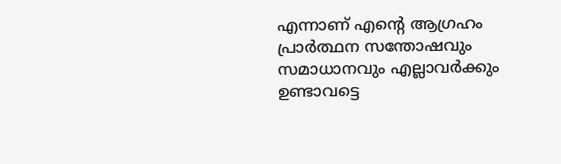എന്നാണ് എന്റെ ആഗ്രഹം പ്രാര്‍ത്ഥന സന്തോഷവും സമാധാനവും എല്ലാവര്‍ക്കും ഉണ്ടാവട്ടെ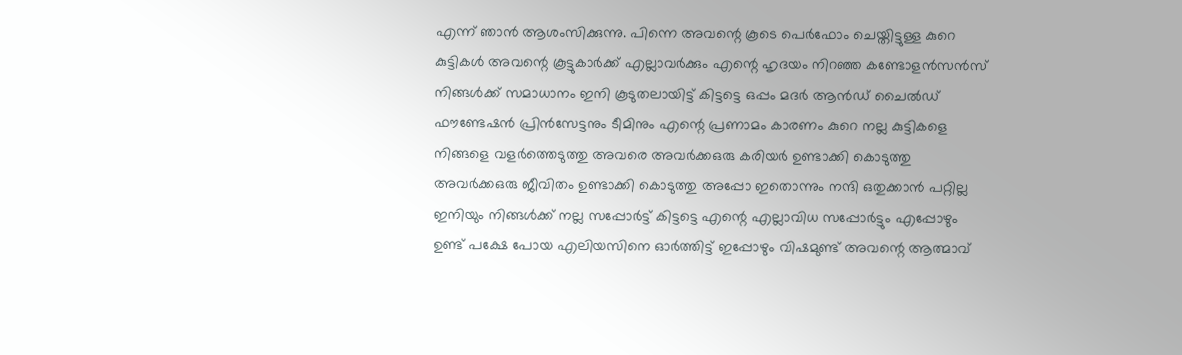എന്ന് ഞാന്‍ ആശംസിക്കുന്നു. പിന്നെ അവന്റെ കൂടെ പെര്‍ഫോം ചെയ്തിട്ടുള്ള കുറെ കുട്ടികള്‍ അവന്റെ കൂട്ടുകാര്‍ക്ക് എല്ലാവര്‍ക്കും എന്റെ ഹൃദയം നിറഞ്ഞ കണ്ടോളന്‍സന്‍സ് നിങ്ങള്‍ക്ക് സമാധാനം ഇനി കൂടുതലായിട്ട് കിട്ടട്ടെ ഒപ്പം മദര്‍ ആന്‍ഡ് ചൈല്‍ഡ് ഫൗണ്ടേഷന്‍ പ്രിന്‍സേട്ടനും ടീമിനും എന്റെ പ്രണാമം കാരണം കുറെ നല്ല കുട്ടികളെ നിങ്ങളെ വളര്‍ത്തെടുത്തു അവരെ അവര്‍ക്കഒരു കരിയര്‍ ഉണ്ടാക്കി കൊടുത്തു അവര്‍ക്കഒരു ജീവിതം ഉണ്ടാക്കി കൊടുത്തു അപ്പോ ഇതൊന്നും നന്ദി ഒതുക്കാന്‍ പറ്റില്ല ഇനിയും നിങ്ങള്‍ക്ക് നല്ല സപ്പോര്‍ട്ട് കിട്ടട്ടെ എന്റെ എല്ലാവിധ സപ്പോര്‍ട്ടും എപ്പോഴും ഉണ്ട് പക്ഷേ പോയ എലിയസിനെ ഓര്‍ത്തിട്ട് ഇപ്പോഴും വിഷമുണ്ട് അവന്റെ ആത്മാവ്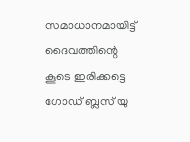സമാധാനമായിട്ട് ദൈവത്തിന്റെ കൂടെ ഇരിക്കട്ടെ ഗോഡ് ബ്ലസ് യു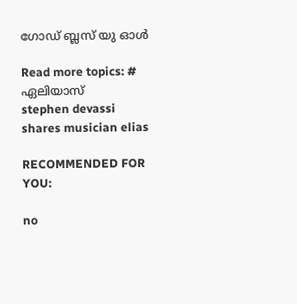ഗോഡ് ബ്ലസ് യു ഓള്‍

Read more topics: # ഏലിയാസ്
stephen devassi shares musician elias

RECOMMENDED FOR YOU:

no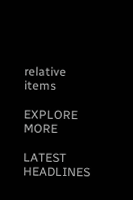relative items

EXPLORE MORE

LATEST HEADLINES